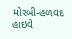મોરબી-હળવદ હાઇવે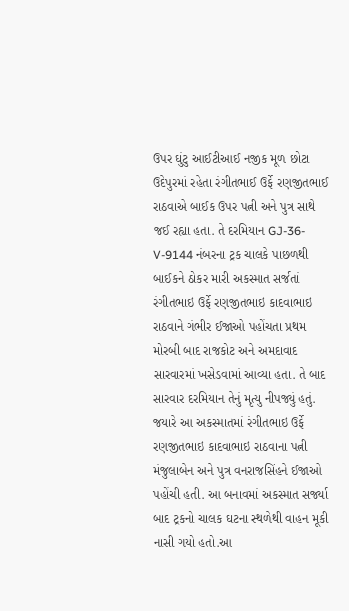ઉપર ઘુંટુ આઈટીઆઈ નજીક મૂળ છોટા ઉદેપુરમાં રહેતા રંગીતભાઈ ઉર્ફે રણજીતભાઈ રાઠવાએ બાઈક ઉપર પત્ની અને પુત્ર સાથે જઈ રહ્યા હતા. તે દરમિયાન GJ-36-V-9144 નંબરના ટ્રક ચાલકે પાછળથી બાઈકને ઠોકર મારી અકસ્માત સર્જતાં રંગીતભાઇ ઉર્ફે રણજીતભાઇ કાદવાભાઇ રાઠવાને ગંભીર ઈજાઓ પહોંચતા પ્રથમ મોરબી બાદ રાજકોટ અને અમદાવાદ સારવારમાં ખસેડવામાં આવ્યા હતા. તે બાદ સારવાર દરમિયાન તેનું મૃત્યુ નીપજ્યું હતું. જયારે આ અકસ્માતમાં રંગીતભાઇ ઉર્ફે રણજીતભાઇ કાદવાભાઇ રાઠવાના પત્ની મંજુલાબેન અને પુત્ર વનરાજસિંહને ઈજાઓ પહોંચી હતી. આ બનાવમાં અકસ્માત સર્જ્યા બાદ ટ્રકનો ચાલક ઘટના સ્થળેથી વાહન મૂકી નાસી ગયો હતો.આ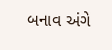બનાવ અંગે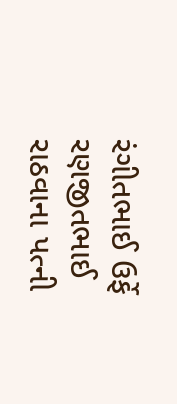રંગીતભાઈ ઉર્ફે રણજીતભાઈ રાઠવાના પત્ની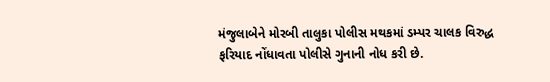મંજુલાબેને મોરબી તાલુકા પોલીસ મથકમાં ડમ્પર ચાલક વિરુદ્ધ ફરિયાદ નોંધાવતા પોલીસે ગુનાની નોધ કરી છે.